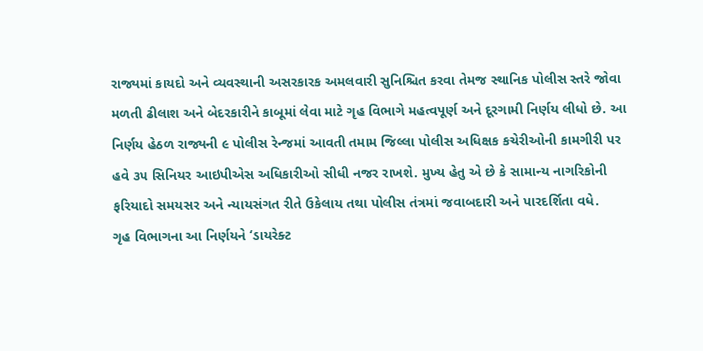રાજ્યમાં કાયદો અને વ્યવસ્થાની અસરકારક અમલવારી સુનિશ્ચિત કરવા તેમજ સ્થાનિક પોલીસ સ્તરે જોવા મળતી ઢીલાશ અને બેદરકારીને કાબૂમાં લેવા માટે ગૃહ વિભાગે મહત્વપૂર્ણ અને દૂરગામી નિર્ણય લીધો છે. આ નિર્ણય હેઠળ રાજ્યની ૯ પોલીસ રેન્જમાં આવતી તમામ જિલ્લા પોલીસ અધિક્ષક કચેરીઓની કામગીરી પર હવે ૩૫ સિનિયર આઇપીએસ અધિકારીઓ સીધી નજર રાખશે. મુખ્ય હેતુ એ છે કે સામાન્ય નાગરિકોની ફરિયાદો સમયસર અને ન્યાયસંગત રીતે ઉકેલાય તથા પોલીસ તંત્રમાં જવાબદારી અને પારદર્શિતા વધે.
ગૃહ વિભાગના આ નિર્ણયને ‘ડાયરેક્ટ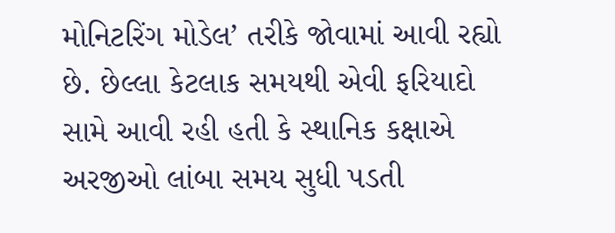મોનિટરિંગ મોડેલ’ તરીકે જોવામાં આવી રહ્યો છે. છેલ્લા કેટલાક સમયથી એવી ફરિયાદો સામે આવી રહી હતી કે સ્થાનિક કક્ષાએ અરજીઓ લાંબા સમય સુધી પડતી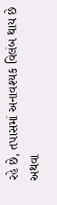રહે છે, તપાસમાં અનાવશ્યક વિલંબ થાય છે અથવા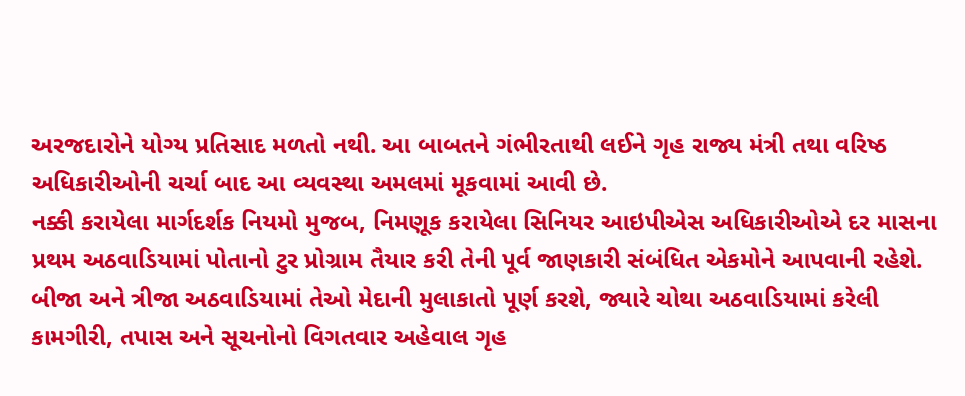અરજદારોને યોગ્ય પ્રતિસાદ મળતો નથી. આ બાબતને ગંભીરતાથી લઈને ગૃહ રાજ્ય મંત્રી તથા વરિષ્ઠ અધિકારીઓની ચર્ચા બાદ આ વ્યવસ્થા અમલમાં મૂકવામાં આવી છે.
નક્કી કરાયેલા માર્ગદર્શક નિયમો મુજબ, નિમણૂક કરાયેલા સિનિયર આઇપીએસ અધિકારીઓએ દર માસના પ્રથમ અઠવાડિયામાં પોતાનો ટુર પ્રોગ્રામ તૈયાર કરી તેની પૂર્વ જાણકારી સંબંધિત એકમોને આપવાની રહેશે. બીજા અને ત્રીજા અઠવાડિયામાં તેઓ મેદાની મુલાકાતો પૂર્ણ કરશે, જ્યારે ચોથા અઠવાડિયામાં કરેલી કામગીરી, તપાસ અને સૂચનોનો વિગતવાર અહેવાલ ગૃહ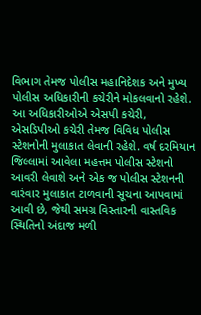વિભાગ તેમજ પોલીસ મહાનિદેશક અને મુખ્ય પોલીસ અધિકારીની કચેરીને મોકલવાનો રહેશે.
આ અધિકારીઓએ એસપી કચેરી, એસડિપીઓ કચેરી તેમજ વિવિધ પોલીસ સ્ટેશનોની મુલાકાત લેવાની રહેશે. વર્ષ દરમિયાન જિલ્લામાં આવેલા મહત્તમ પોલીસ સ્ટેશનો આવરી લેવાશે અને એક જ પોલીસ સ્ટેશનની વારંવાર મુલાકાત ટાળવાની સૂચના આપવામાં આવી છે, જેથી સમગ્ર વિસ્તારની વાસ્તવિક સ્થિતિનો અંદાજ મળી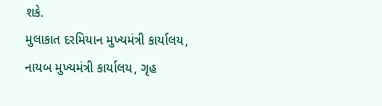શકે.
મુલાકાત દરમિયાન મુખ્યમંત્રી કાર્યાલય, નાયબ મુખ્યમંત્રી કાર્યાલય, ગૃહ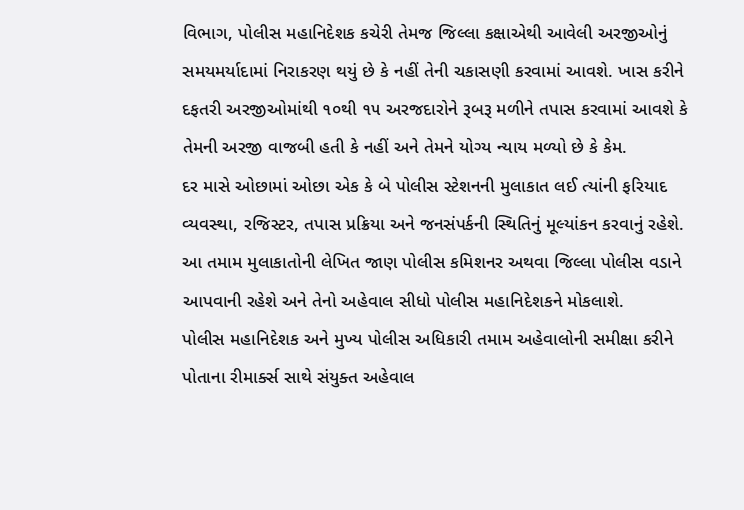વિભાગ, પોલીસ મહાનિદેશક કચેરી તેમજ જિલ્લા કક્ષાએથી આવેલી અરજીઓનું સમયમર્યાદામાં નિરાકરણ થયું છે કે નહીં તેની ચકાસણી કરવામાં આવશે. ખાસ કરીને દફતરી અરજીઓમાંથી ૧૦થી ૧૫ અરજદારોને રૂબરૂ મળીને તપાસ કરવામાં આવશે કે તેમની અરજી વાજબી હતી કે નહીં અને તેમને યોગ્ય ન્યાય મળ્યો છે કે કેમ.
દર માસે ઓછામાં ઓછા એક કે બે પોલીસ સ્ટેશનની મુલાકાત લઈ ત્યાંની ફરિયાદ વ્યવસ્થા, રજિસ્ટર, તપાસ પ્રક્રિયા અને જનસંપર્કની સ્થિતિનું મૂલ્યાંકન કરવાનું રહેશે. આ તમામ મુલાકાતોની લેખિત જાણ પોલીસ કમિશનર અથવા જિલ્લા પોલીસ વડાને આપવાની રહેશે અને તેનો અહેવાલ સીધો પોલીસ મહાનિદેશકને મોકલાશે.
પોલીસ મહાનિદેશક અને મુખ્ય પોલીસ અધિકારી તમામ અહેવાલોની સમીક્ષા કરીને પોતાના રીમાર્ક્સ સાથે સંયુક્ત અહેવાલ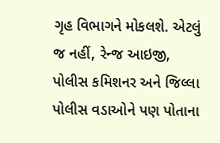ગૃહ વિભાગને મોકલશે. એટલું જ નહીં, રેન્જ આઇજી, પોલીસ કમિશનર અને જિલ્લા પોલીસ વડાઓને પણ પોતાના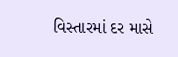વિસ્તારમાં દર માસે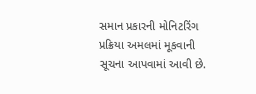સમાન પ્રકારની મોનિટરિંગ પ્રક્રિયા અમલમાં મૂકવાની સૂચના આપવામાં આવી છે.